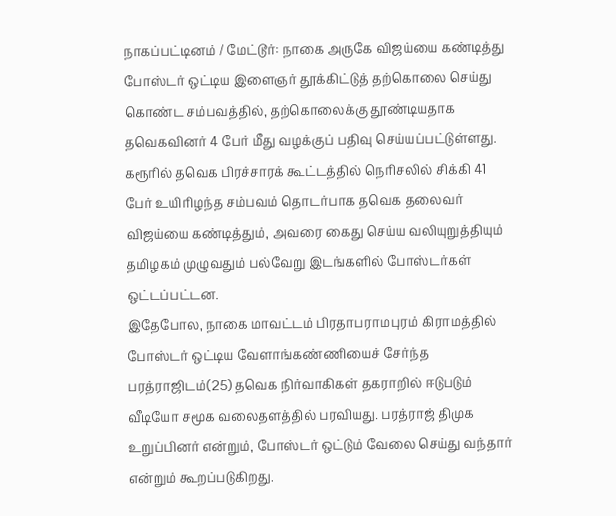நாகப்பட்டினம் / மேட்டூர்: நாகை அருகே விஜய்யை கண்டித்து போஸ்டர் ஒட்டிய இளைஞர் தூக்கிட்டுத் தற்கொலை செய்து கொண்ட சம்பவத்தில், தற்கொலைக்கு தூண்டியதாக தவெகவினர் 4 பேர் மீது வழக்குப் பதிவு செய்யப்பட்டுள்ளது. கரூரில் தவெக பிரச்சாரக் கூட்டத்தில் நெரிசலில் சிக்கி 41 பேர் உயிரிழந்த சம்பவம் தொடர்பாக தவெக தலைவர் விஜய்யை கண்டித்தும், அவரை கைது செய்ய வலியுறுத்தியும் தமிழகம் முழுவதும் பல்வேறு இடங்களில் போஸ்டர்கள் ஒட்டப்பட்டன.
இதேபோல, நாகை மாவட்டம் பிரதாபராமபுரம் கிராமத்தில் போஸ்டர் ஒட்டிய வேளாங்கண்ணியைச் சேர்ந்த பரத்ராஜிடம்(25) தவெக நிர்வாகிகள் தகராறில் ஈடுபடும் வீடியோ சமூக வலைதளத்தில் பரவியது. பரத்ராஜ் திமுக உறுப்பினர் என்றும், போஸ்டர் ஒட்டும் வேலை செய்து வந்தார் என்றும் கூறப்படுகிறது.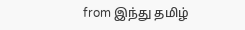from இந்து தமிழ்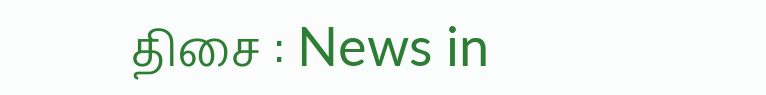திசை : News in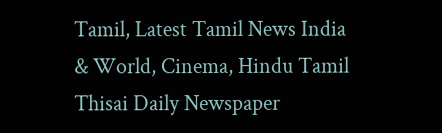Tamil, Latest Tamil News India & World, Cinema, Hindu Tamil Thisai Daily Newspaper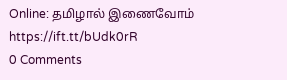Online: தமிழால் இணைவோம் https://ift.tt/bUdk0rR
0 Comments